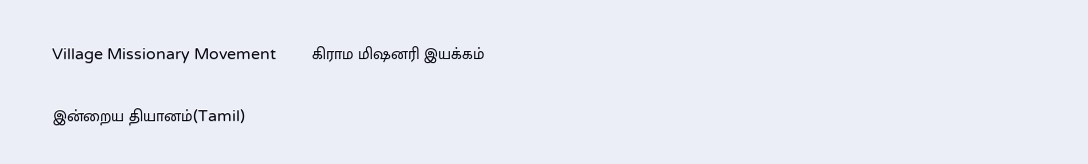Village Missionary Movement         கிராம மிஷனரி இயக்கம்

இன்றைய தியானம்(Tamil)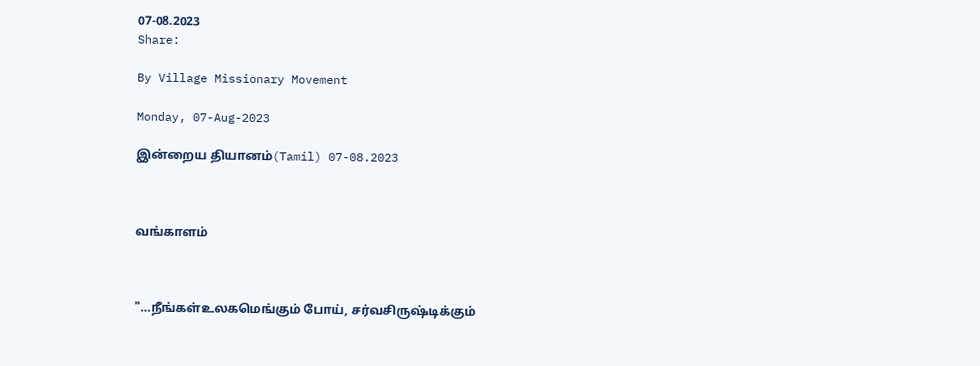07-08.2023
Share:

By Village Missionary Movement

Monday, 07-Aug-2023

இன்றைய தியானம்(Tamil) 07-08.2023



வங்காளம்



"…நீங்கள்உலகமெங்கும் போய், சர்வசிருஷ்டிக்கும்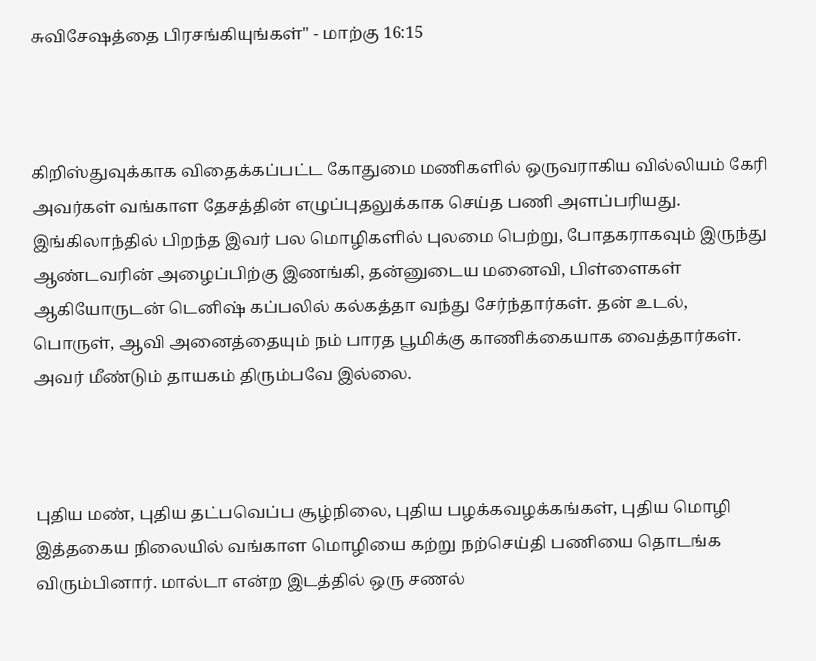சுவிசேஷத்தை பிரசங்கியுங்கள்" - மாற்கு 16:15



கிறிஸ்துவுக்காக விதைக்கப்பட்ட கோதுமை மணிகளில் ஒருவராகிய வில்லியம் கேரி அவர்கள் வங்காள தேசத்தின் எழுப்புதலுக்காக செய்த பணி அளப்பரியது. இங்கிலாந்தில் பிறந்த இவர் பல மொழிகளில் புலமை பெற்று, போதகராகவும் இருந்து ஆண்டவரின் அழைப்பிற்கு இணங்கி, தன்னுடைய மனைவி, பிள்ளைகள் ஆகியோருடன் டெனிஷ் கப்பலில் கல்கத்தா வந்து சேர்ந்தார்கள். தன் உடல், பொருள், ஆவி அனைத்தையும் நம் பாரத பூமிக்கு காணிக்கையாக வைத்தார்கள். அவர் மீண்டும் தாயகம் திரும்பவே இல்லை.



புதிய மண், புதிய தட்பவெப்ப சூழ்நிலை, புதிய பழக்கவழக்கங்கள், புதிய மொழி இத்தகைய நிலையில் வங்காள மொழியை கற்று நற்செய்தி பணியை தொடங்க விரும்பினார். மால்டா என்ற இடத்தில் ஒரு சணல்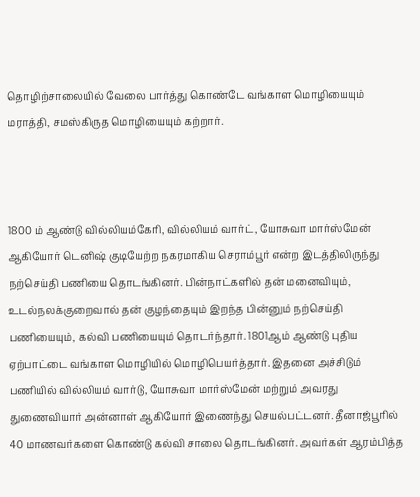தொழிற்சாலையில் வேலை பார்த்து கொண்டே வங்காள மொழியையும் மராத்தி, சமஸ்கிருத மொழியையும் கற்றார்.



1800 ம் ஆண்டு வில்லியம்கேரி, வில்லியம் வார்ட், யோசுவா மார்ஸ்மேன் ஆகியோர் டெனிஷ் குடியேற்ற நகரமாகிய செராம்பூர் என்ற இடத்திலிருந்து நற்செய்தி பணியை தொடங்கினர். பின்நாட்களில் தன் மனைவியும், உடல்நலக்குறைவால் தன் குழந்தையும் இறந்த பின்னும் நற்செய்தி பணியையும், கல்வி பணியையும் தொடர்ந்தார். 1801ஆம் ஆண்டு புதிய ஏற்பாட்டை வங்காள மொழியில் மொழிபெயர்த்தார். இதனை அச்சிடும் பணியில் வில்லியம் வார்டு, யோசுவா மார்ஸ்மேன் மற்றும் அவரது துணைவியார் அன்னாள் ஆகியோர் இணைந்து செயல்பட்டனர். தீனாஜ்பூரில் 40 மாணவர்களை கொண்டு கல்வி சாலை தொடங்கினர். அவர்கள் ஆரம்பித்த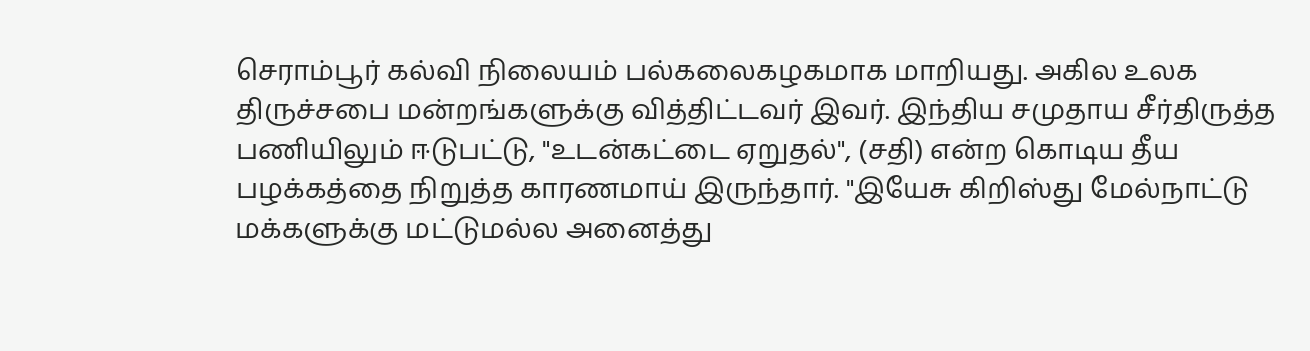செராம்பூர் கல்வி நிலையம் பல்கலைகழகமாக மாறியது. அகில உலக திருச்சபை மன்றங்களுக்கு வித்திட்டவர் இவர். இந்திய சமுதாய சீர்திருத்த பணியிலும் ஈடுபட்டு, "உடன்கட்டை ஏறுதல்", (சதி) என்ற கொடிய தீய பழக்கத்தை நிறுத்த காரணமாய் இருந்தார். "இயேசு கிறிஸ்து மேல்நாட்டு மக்களுக்கு மட்டுமல்ல அனைத்து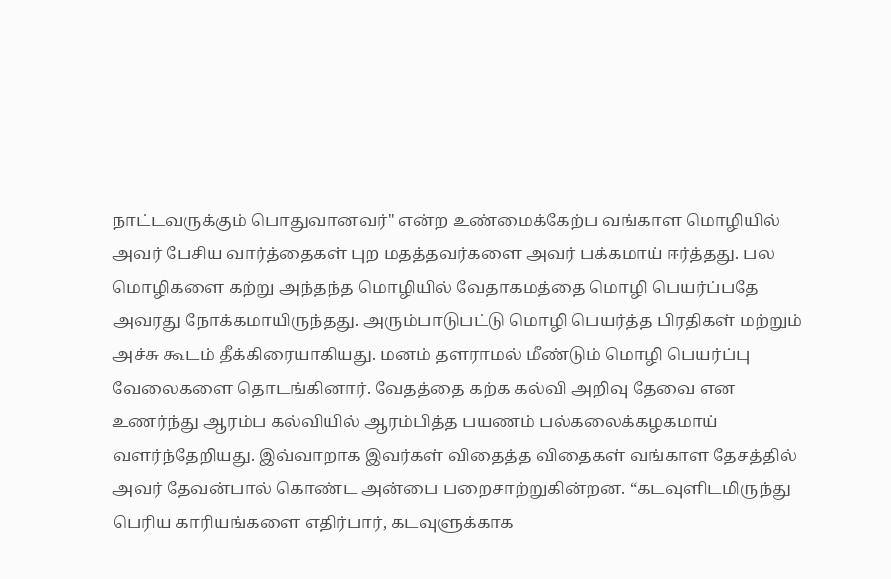நாட்டவருக்கும் பொதுவானவர்" என்ற உண்மைக்கேற்ப வங்காள மொழியில் அவர் பேசிய வார்த்தைகள் புற மதத்தவர்களை அவர் பக்கமாய் ஈர்த்தது. பல மொழிகளை கற்று அந்தந்த மொழியில் வேதாகமத்தை மொழி பெயர்ப்பதே அவரது நோக்கமாயிருந்தது. அரும்பாடுபட்டு மொழி பெயர்த்த பிரதிகள் மற்றும் அச்சு கூடம் தீக்கிரையாகியது. மனம் தளராமல் மீண்டும் மொழி பெயர்ப்பு வேலைகளை தொடங்கினார். வேதத்தை கற்க கல்வி அறிவு தேவை என உணர்ந்து ஆரம்ப கல்வியில் ஆரம்பித்த பயணம் பல்கலைக்கழகமாய் வளர்ந்தேறியது. இவ்வாறாக இவர்கள் விதைத்த விதைகள் வங்காள தேசத்தில் அவர் தேவன்பால் கொண்ட அன்பை பறைசாற்றுகின்றன. “கடவுளிடமிருந்து பெரிய காரியங்களை எதிர்பார், கடவுளுக்காக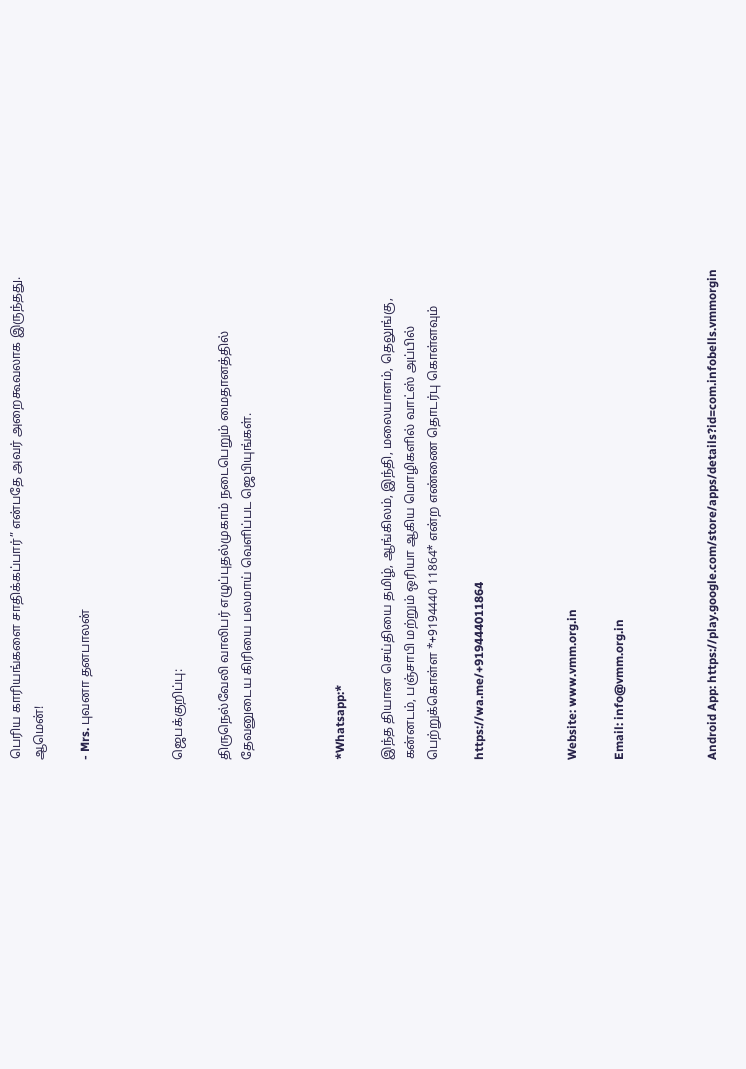பெரிய காரியங்களை சாதிக்கப்பார்” என்பதே அவர் அறைகூவலாக இருந்தது. ஆமென்!

- Mrs. புவனா தனபாலன்



ஜெபக்குறிப்பு:

திருநெல்வேலி வாலிபர் எழுப்புதல்முகாம் நடைபெறும் மைதானத்தில் தேவனுடைய கிரியை பலமாய் வெளிப்பட ஜெபியுங்கள்.



*Whatsapp:*

இந்த தியான செய்தியை தமிழ், ஆங்கிலம், இந்தி, மலையாளம், தெலுங்கு, கன்னடம், பஞ்சாபி மற்றும் ஒரியா ஆகிய மொழிகளில் வாட்ஸ் அப்பில் பெற்றுக்கொள்ள *+9194440 11864* என்ற எண்ணை தொடர்பு கொள்ளவும்

https://wa.me/+919444011864



Website: www.vmm.org.in

Email: info@vmm.org.in



Android App: https://play.google.com/store/apps/details?id=com.infobells.vmmorgin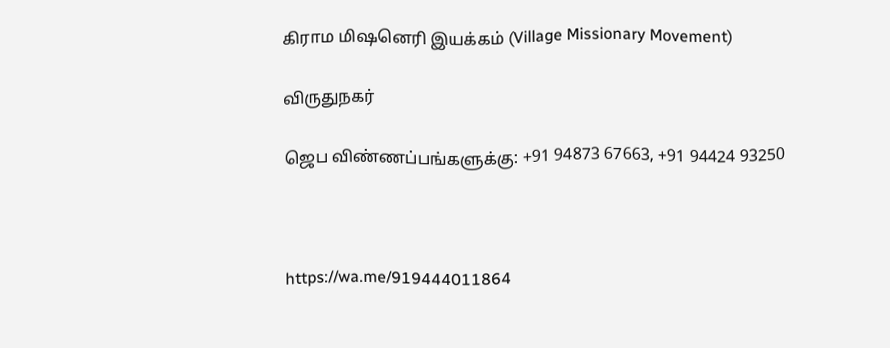கிராம மிஷனெரி இயக்கம் (Village Missionary Movement)

விருதுநகர்

ஜெப விண்ணப்பங்களுக்கு: +91 94873 67663, +91 94424 93250



https://wa.me/919444011864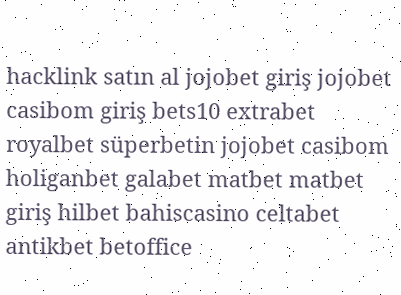hacklink satın al jojobet giriş jojobet casibom giriş bets10 extrabet royalbet süperbetin jojobet casibom holiganbet galabet matbet matbet giriş hilbet bahiscasino celtabet antikbet betoffice